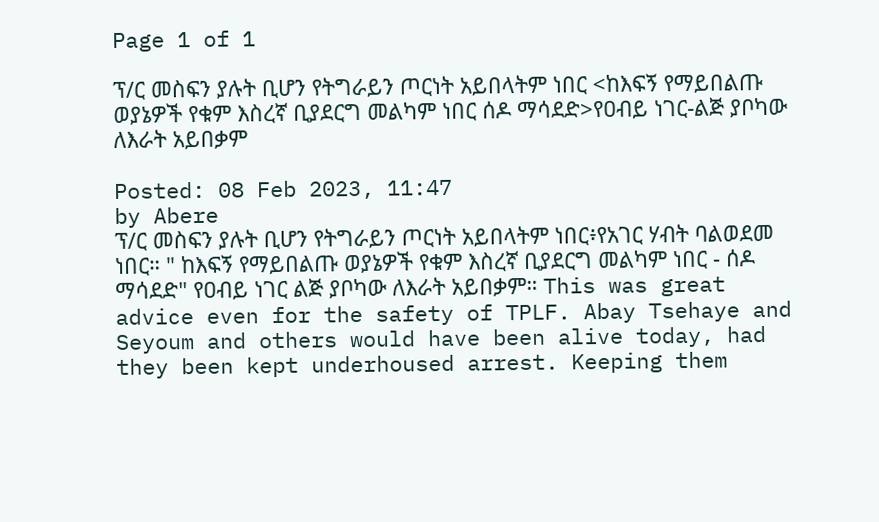Page 1 of 1

ፕ/ር መስፍን ያሉት ቢሆን የትግራይን ጦርነት አይበላትም ነበር <ከእፍኝ የማይበልጡ ወያኔዎች የቁም እስረኛ ቢያደርግ መልካም ነበር ሰዶ ማሳደድ>የዐብይ ነገር-ልጅ ያቦካው ለእራት አይበቃም

Posted: 08 Feb 2023, 11:47
by Abere
ፕ/ር መስፍን ያሉት ቢሆን የትግራይን ጦርነት አይበላትም ነበር፥የአገር ሃብት ባልወደመ ነበር። " ከእፍኝ የማይበልጡ ወያኔዎች የቁም እስረኛ ቢያደርግ መልካም ነበር - ሰዶ ማሳደድ" የዐብይ ነገር ልጅ ያቦካው ለእራት አይበቃም። This was great advice even for the safety of TPLF. Abay Tsehaye and Seyoum and others would have been alive today, had they been kept underhoused arrest. Keeping them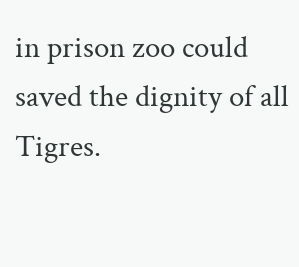in prison zoo could saved the dignity of all Tigres.